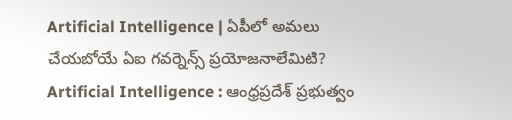Artificial Intelligence | ఏపీలో అమలు చేయబోయే ఏఐ గవర్నెన్స్ ప్రయోజనాలేమిటి?
Artificial Intelligence : ఆంధ్రప్రదేశ్ ప్రభుత్వం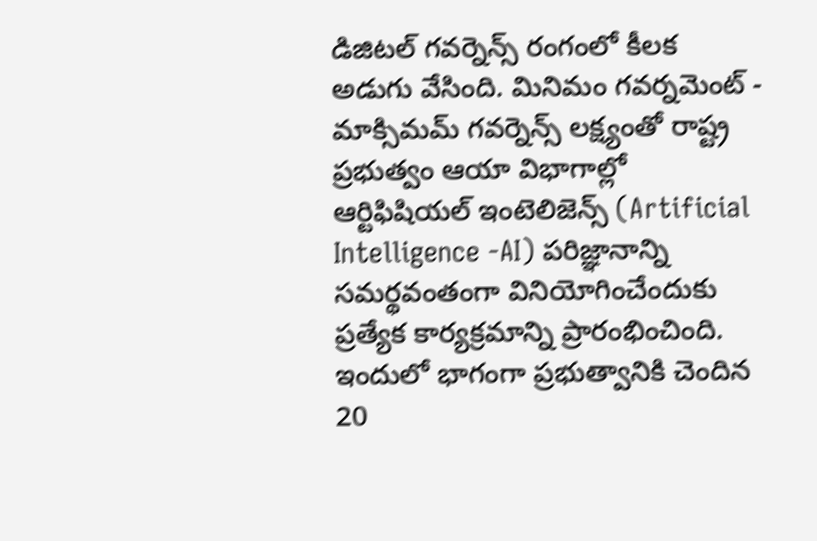డిజిటల్ గవర్నెన్స్ రంగంలో కీలక అడుగు వేసింది. మినిమం గవర్నమెంట్ - మాక్సిమమ్ గవర్నెన్స్ లక్ష్యంతో రాష్ట్ర ప్రభుత్వం ఆయా విభాగాల్లో ఆర్టిఫిషియల్ ఇంటెలిజెన్స్ (Artificial Intelligence -AI) పరిజ్ఞానాన్ని సమర్థవంతంగా వినియోగించేందుకు ప్రత్యేక కార్యక్రమాన్ని ప్రారంభించింది. ఇందులో భాగంగా ప్రభుత్వానికి చెందిన 20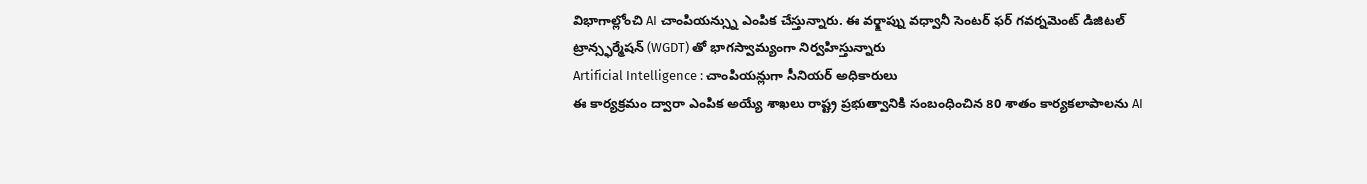విభాగాల్లోంచి AI చాంపియన్స్ను ఎంపిక చేస్తున్నారు. ఈ వర్క్షాప్ను వధ్వానీ సెంటర్ ఫర్ గవర్నమెంట్ డిజిటల్ ట్రాన్స్ఫర్మేషన్ (WGDT) తో భాగస్వామ్యంగా నిర్వహిస్తున్నారు
Artificial Intelligence : చాంపియన్లుగా సీనియర్ అధికారులు
ఈ కార్యక్రమం ద్వారా ఎంపిక అయ్యే శాఖలు రాష్ట్ర ప్రభుత్వానికి సంబంధించిన 80 శాతం కార్యకలాపాలను AI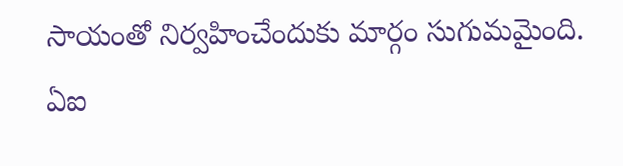సాయంతో నిర్వహించేందుకు మార్గం సుగుమమైంది. ఏఐ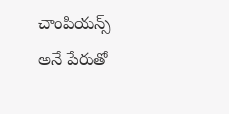చాంపియన్స్ అనే పేరుతో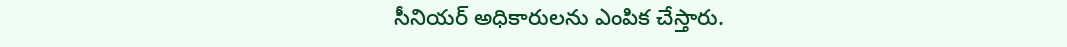సీనియర్ అధికారులను ఎంపిక చేస్తారు.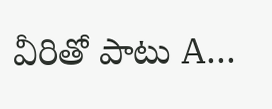వీరితో పాటు A...